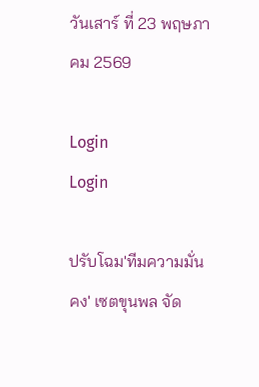วันเสาร์ ที่ 23 พฤษภาคม 2569

Login
Login

ปรับโฉม'ทีมความมั่นคง' เซตขุนพล จัด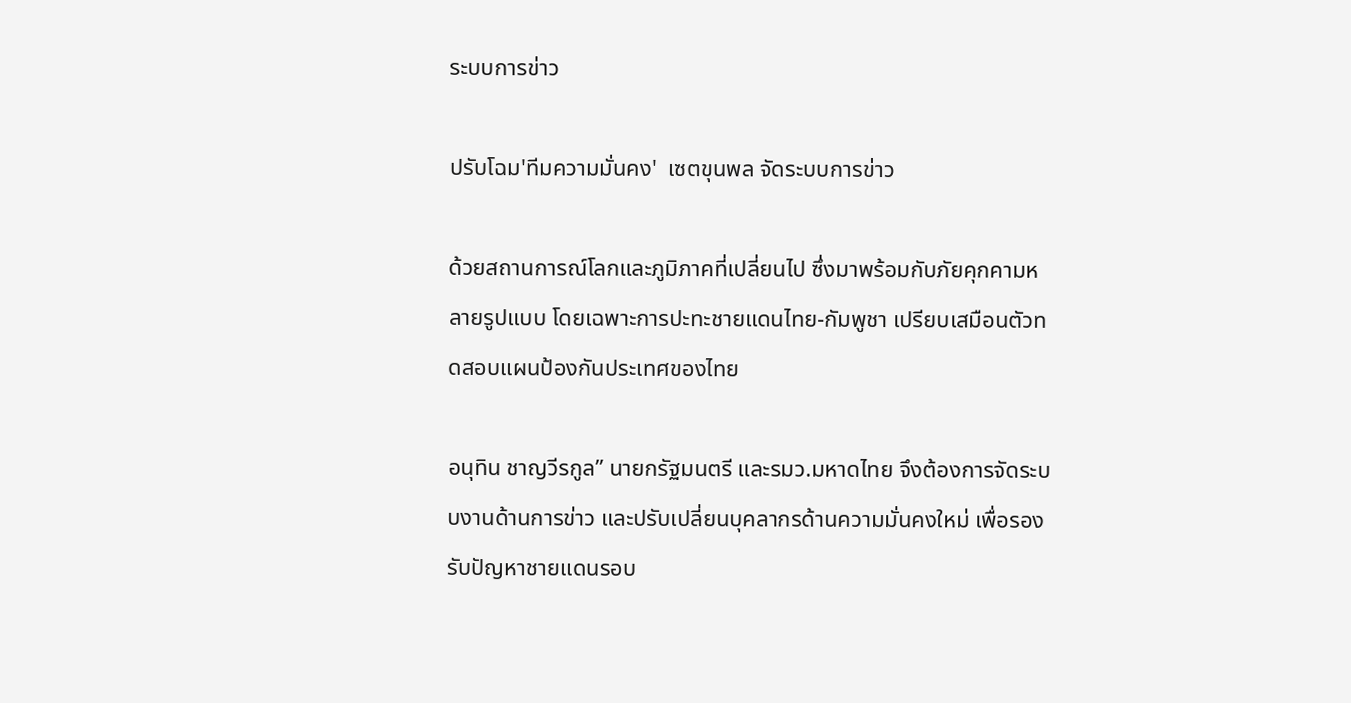ระบบการข่าว

ปรับโฉม'ทีมความมั่นคง'  เซตขุนพล จัดระบบการข่าว

ด้วยสถานการณ์โลกและภูมิภาคที่เปลี่ยนไป ซึ่งมาพร้อมกับภัยคุกคามหลายรูปแบบ โดยเฉพาะการปะทะชายแดนไทย-กัมพูชา เปรียบเสมือนตัวทดสอบแผนป้องกันประเทศของไทย

อนุทิน ชาญวีรกูล” นายกรัฐมนตรี และรมว.มหาดไทย จึงต้องการจัดระบบงานด้านการข่าว และปรับเปลี่ยนบุคลากรด้านความมั่นคงใหม่ เพื่อรองรับปัญหาชายแดนรอบ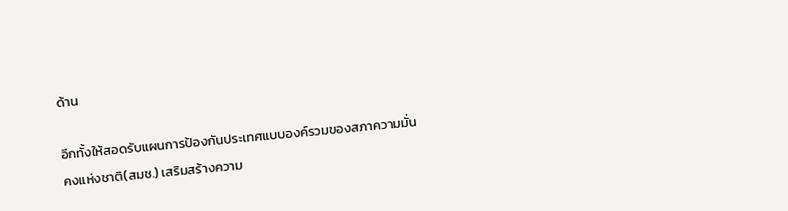ด้าน

อีกทั้งให้สอดรับแผนการป้องกันประเทศแบบองค์รวมของสภาความมั่นคงแห่งชาติ(สมช.) เสริมสร้างความ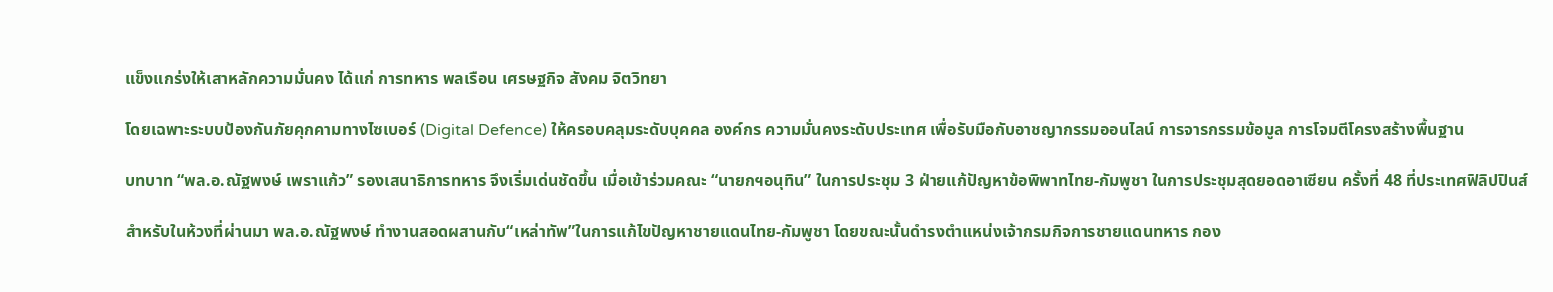แข็งแกร่งให้เสาหลักความมั่นคง ได้แก่ การทหาร พลเรือน เศรษฐกิจ สังคม จิตวิทยา

โดยเฉพาะระบบป้องกันภัยคุกคามทางไซเบอร์ (Digital Defence) ให้ครอบคลุมระดับบุคคล องค์กร ความมั่นคงระดับประเทศ เพื่อรับมือกับอาชญากรรมออนไลน์ การจารกรรมข้อมูล การโจมตีโครงสร้างพื้นฐาน

บทบาท “พล.อ.ณัฐพงษ์ เพราแก้ว” รองเสนาธิการทหาร จึงเริ่มเด่นชัดขึ้น เมื่อเข้าร่วมคณะ “นายกฯอนุทิน” ในการประชุม 3 ฝ่ายแก้ปัญหาข้อพิพาทไทย-กัมพูชา ในการประชุมสุดยอดอาเซียน ครั้งที่ 48 ที่ประเทศฟิลิปปินส์

สำหรับในห้วงที่ผ่านมา พล.อ.ณัฐพงษ์ ทำงานสอดผสานกับ“เหล่าทัพ”ในการแก้ไขปัญหาชายแดนไทย-กัมพูชา โดยขณะนั้นดำรงตำแหน่งเจ้ากรมกิจการชายแดนทหาร กอง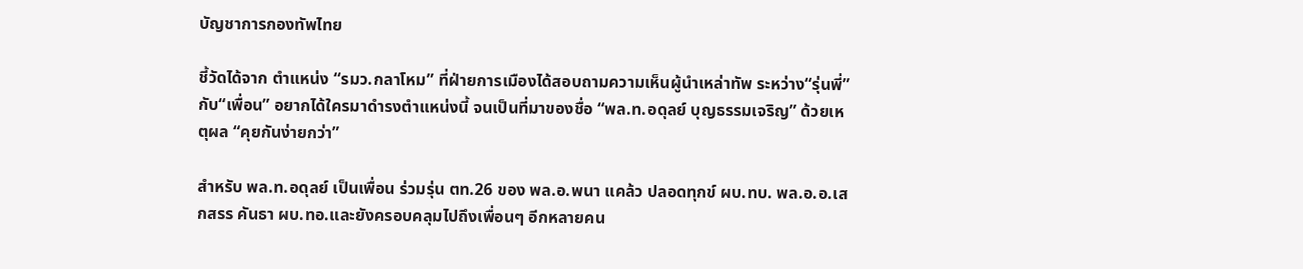บัญชาการกองทัพไทย

ชี้วัดได้จาก ตำแหน่ง “รมว.กลาโหม” ที่ฝ่ายการเมืองได้สอบถามความเห็นผู้นำเหล่าทัพ ระหว่าง“รุ่นพี่”กับ“เพื่อน” อยากได้ใครมาดำรงตำแหน่งนี้ จนเป็นที่มาของชื่อ “พล.ท.อดุลย์ บุญธรรมเจริญ” ด้วยเหตุผล “คุยกันง่ายกว่า”

สำหรับ พล.ท.อดุลย์ เป็นเพื่อน ร่วมรุ่น ตท.26 ของ พล.อ.พนา แคล้ว ปลอดทุกข์ ผบ.ทบ. พล.อ.อ.เสกสรร คันธา ผบ.ทอ.และยังครอบคลุมไปถึงเพื่อนๆ อีกหลายคน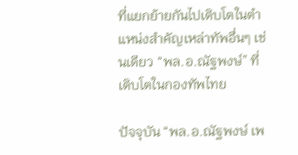ที่แยกย้ายกันไปเติบโตในตำแหน่งสำคัญเหล่าทัพอื่นๆ เช่นเดียว “พล.อ.ณัฐพงษ์” ที่เติบโตในกองทัพไทย

ปัจจุบัน “พล.อ.ณัฐพงษ์ เพ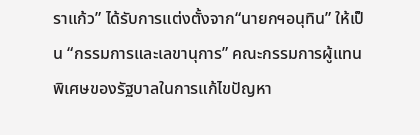ราแก้ว” ได้รับการแต่งตั้งจาก“นายกฯอนุทิน” ให้เป็น “กรรมการและเลขานุการ” คณะกรรมการผู้แทนพิเศษของรัฐบาลในการแก้ไขปัญหา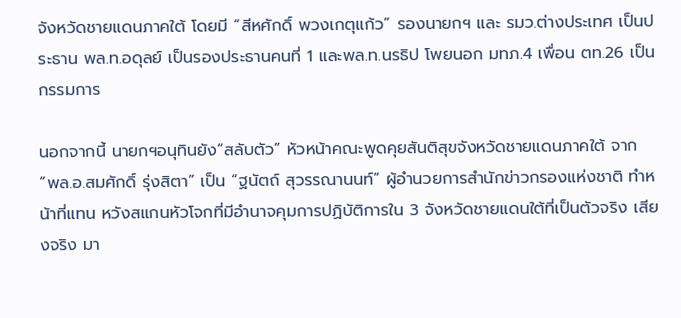จังหวัดชายแดนภาคใต้ โดยมี “สีหศักดิ์ พวงเกตุแก้ว” รองนายกฯ และ รมว.ต่างประเทศ เป็นประธาน พล.ท.อดุลย์ เป็นรองประธานคนที่ 1 และพล.ท.นรธิป โพยนอก มทภ.4 เพื่อน ตท.26 เป็นกรรมการ

นอกจากนี้ นายกฯอนุทินยัง“สลับตัว” หัวหน้าคณะพูดคุยสันติสุขจังหวัดชายแดนภาคใต้ จาก “พล.อ.สมศักดิ์ รุ่งสิตา” เป็น “ฐนัตถ์ สุวรรณานนท์” ผู้อำนวยการสำนักข่าวกรองแห่งชาติ ทำหน้าที่แทน หวังสแกนหัวโจกที่มีอำนาจคุมการปฏิบัติการใน 3 จังหวัดชายแดนใต้ที่เป็นตัวจริง เสียงจริง มา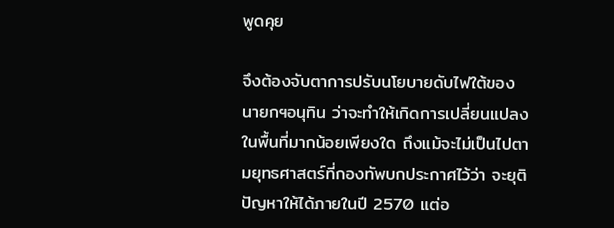พูดคุย

จึงต้องจับตาการปรับนโยบายดับไฟใต้ของนายกฯอนุทิน ว่าจะทำให้เกิดการเปลี่ยนแปลงในพื้นที่มากน้อยเพียงใด ถึงแม้จะไม่เป็นไปตามยุทธศาสตร์ที่กองทัพบกประกาศไว้ว่า จะยุติปัญหาให้ได้ภายในปี 2570 แต่อ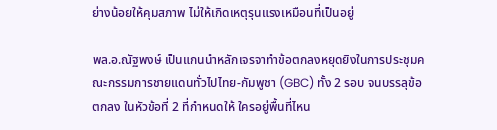ย่างน้อยให้คุมสภาพ ไม่ให้เกิดเหตุรุนแรงเหมือนที่เป็นอยู่

พล.อ.ณัฐพงษ์ เป็นแกนนำหลักเจรจาทำข้อตกลงหยุดยิงในการประชุมคณะกรรมการชายแดนทั่วไปไทย-กัมพูชา (GBC) ทั้ง 2 รอบ จนบรรลุข้อตกลง ในหัวข้อที่ 2 ที่กำหนดให้ ใครอยู่พื้นที่ไหน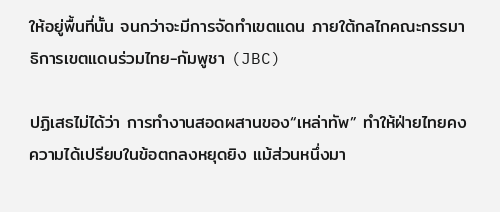ให้อยู่พื้นที่นั้น จนกว่าจะมีการจัดทำเขตแดน ภายใต้กลไกคณะกรรมาธิการเขตแดนร่วมไทย-กัมพูชา (JBC)

ปฏิเสธไม่ได้ว่า การทำงานสอดผสานของ“เหล่าทัพ” ทำให้ฝ่ายไทยคงความได้เปรียบในข้อตกลงหยุดยิง แม้ส่วนหนึ่งมา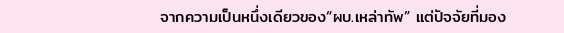จากความเป็นหนึ่งเดียวของ“ผบ.เหล่าทัพ” แต่ปัจจัยที่มอง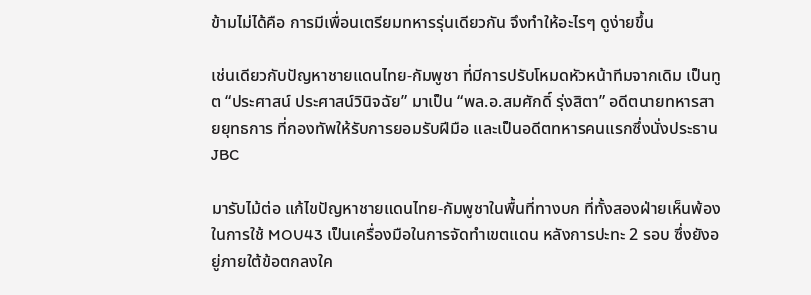ข้ามไม่ได้คือ การมีเพื่อนเตรียมทหารรุ่นเดียวกัน จึงทำให้อะไรๆ ดูง่ายขึ้น

เช่นเดียวกับปัญหาชายแดนไทย-กัมพูชา ที่มีการปรับโหมดหัวหน้าทีมจากเดิม เป็นทูต “ประศาสน์ ประศาสน์วินิจฉัย” มาเป็น “พล.อ.สมศักดิ์ รุ่งสิตา” อดีตนายทหารสายยุทธการ ที่กองทัพให้รับการยอมรับฝีมือ และเป็นอดีตทหารคนแรกซึ่งนั่งประธาน JBC

มารับไม้ต่อ แก้ไขปัญหาชายแดนไทย-กัมพูชาในพื้นที่ทางบก ที่ทั้งสองฝ่ายเห็นพ้องในการใช้ MOU43 เป็นเครื่องมือในการจัดทำเขตแดน หลังการปะทะ 2 รอบ ซึ่งยังอยู่ภายใต้ข้อตกลงใค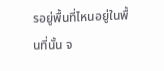รอยู่พื้นที่ไหนอยู่ในพื้นที่นั้น จ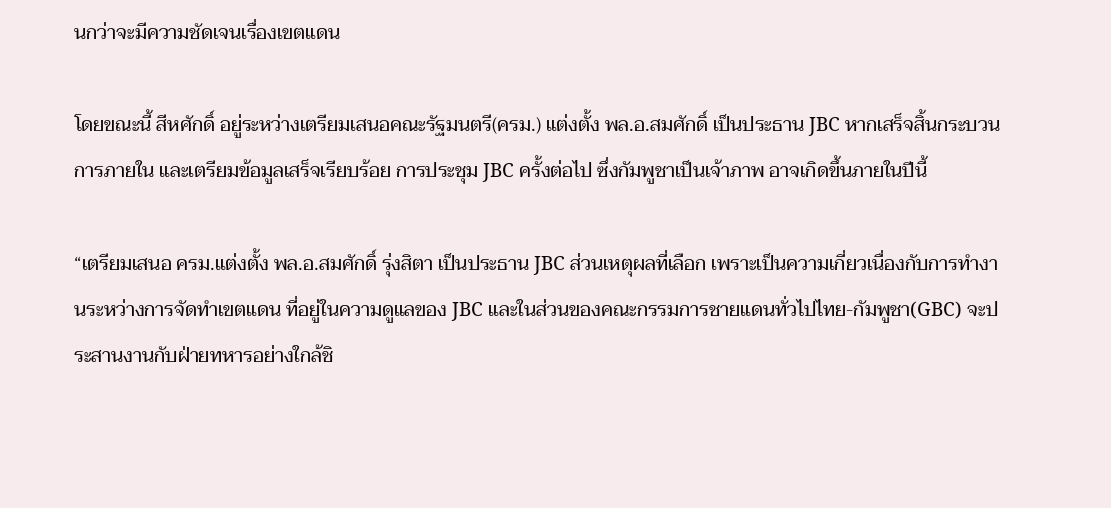นกว่าจะมีความชัดเจนเรื่องเขตแดน

โดยขณะนี้ สีหศักดิ์ อยู่ระหว่างเตรียมเสนอคณะรัฐมนตรี(ครม.) แต่งตั้ง พล.อ.สมศักดิ์ เป็นประธาน JBC หากเสร็จสิ้นกระบวนการภายใน และเตรียมข้อมูลเสร็จเรียบร้อย การประชุม JBC ครั้งต่อไป ซึ่งกัมพูชาเป็นเจ้าภาพ อาจเกิดขึ้นภายในปีนี้

“เตรียมเสนอ ครม.แต่งตั้ง พล.อ.สมศักดิ์ รุ่งสิตา เป็นประธาน JBC ส่วนเหตุผลที่เลือก เพราะเป็นความเกี่ยวเนื่องกับการทำงานระหว่างการจัดทำเขตแดน ที่อยู่ในความดูแลของ JBC และในส่วนของคณะกรรมการชายแดนทั่วไปไทย-กัมพูชา(GBC) จะประสานงานกับฝ่ายทหารอย่างใกล้ชิ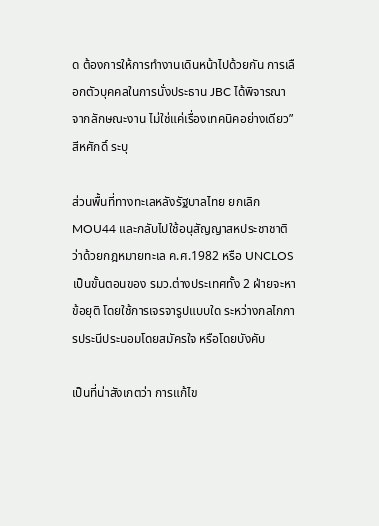ด ต้องการให้การทำงานเดินหน้าไปด้วยกัน การเลือกตัวบุคคลในการนั่งประธาน JBC ได้พิจารณาจากลักษณะงาน ไม่ใช่แค่เรื่องเทคนิคอย่างเดียว” สีหศักดิ์ ระบุ

ส่วนพื้นที่ทางทะเลหลังรัฐบาลไทย ยกเลิก MOU44 และกลับไปใช้อนุสัญญาสหประชาชาติว่าด้วยกฎหมายทะเล ค.ศ.1982 หรือ UNCLOS เป็นขั้นตอนของ รมว.ต่างประเทศทั้ง 2 ฝ่ายจะหาข้อยุติ โดยใช้การเจรจารูปแบบใด ระหว่างกลไกการประนีประนอมโดยสมัครใจ หรือโดยบังคับ

เป็นที่น่าสังเกตว่า การแก้ไข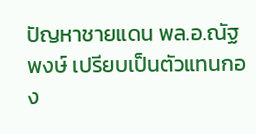ปัญหาชายแดน พล.อ.ณัฐพงษ์ เปรียบเป็นตัวแทนกอง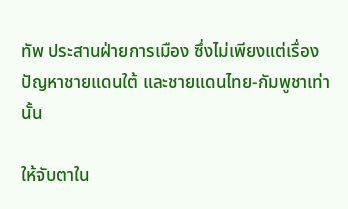ทัพ ประสานฝ่ายการเมือง ซึ่งไม่เพียงแต่เรื่องปัญหาชายแดนใต้ และชายแดนไทย-กัมพูชาเท่านั้น

ให้จับตาใน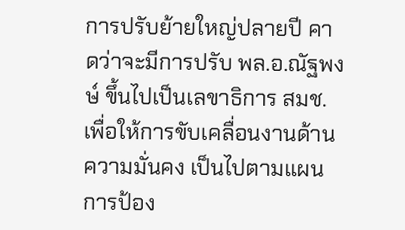การปรับย้ายใหญ่ปลายปี คาดว่าจะมีการปรับ พล.อ.ณัฐพงษ์ ขึ้นไปเป็นเลขาธิการ สมช. เพื่อให้การขับเคลื่อนงานด้านความมั่นคง เป็นไปตามแผนการป้อง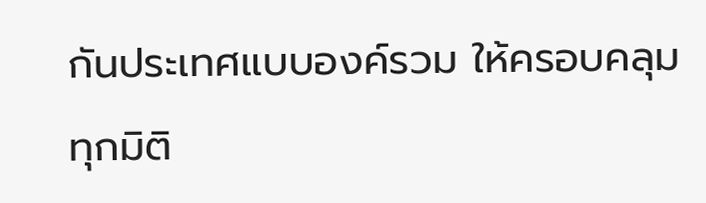กันประเทศแบบองค์รวม ให้ครอบคลุมทุกมิติ